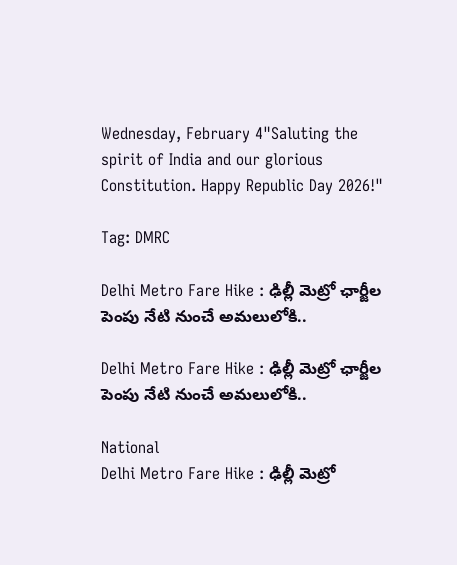Wednesday, February 4"Saluting the spirit of India and our glorious Constitution. Happy Republic Day 2026!"

Tag: DMRC

Delhi Metro Fare Hike : ఢిల్లీ మెట్రో ఛార్జీల పెంపు నేటి నుంచే అమలులోకి..

Delhi Metro Fare Hike : ఢిల్లీ మెట్రో ఛార్జీల పెంపు నేటి నుంచే అమలులోకి..

National
Delhi Metro Fare Hike : ఢిల్లీ మెట్రో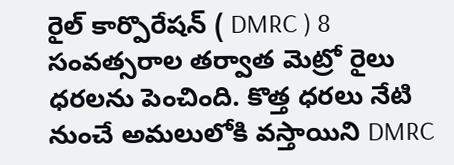రైల్ కార్పొరేషన్ ( DMRC ) 8 సంవత్సరాల తర్వాత మెట్రో రైలు ధరలను పెంచింది. కొత్త ధరలు నేటి నుంచే అమలులోకి వస్తాయిని DMRC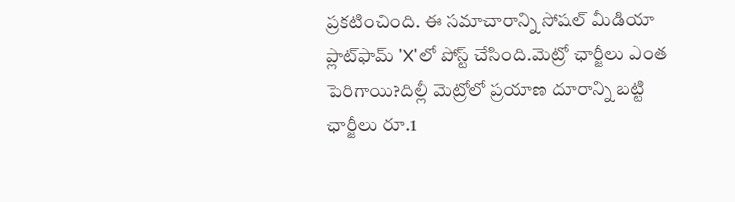ప్రకటించింది. ఈ సమాచారాన్ని సోషల్ మీడియా ప్లాట్‌ఫామ్ 'X'లో పోస్ట్ చేసింది.మెట్రో ఛార్జీలు ఎంత పెరిగాయి?దిల్లీ మెట్రోలో ప్రయాణ దూరాన్ని బట్టి ఛార్జీలు రూ.1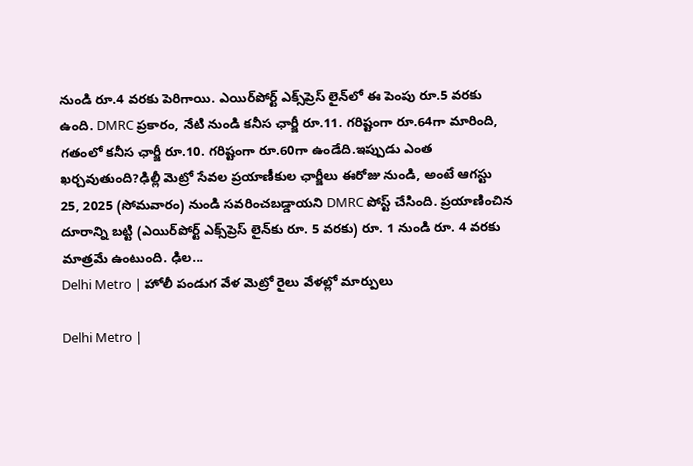నుండి రూ.4 వరకు పెరిగాయి. ఎయిర్‌పోర్ట్ ఎక్స్‌ప్రెస్ లైన్‌లో ఈ పెంపు రూ.5 వరకు ఉంది. DMRC ప్రకారం, నేటి నుండి కనీస ఛార్జీ రూ.11. గరిష్టంగా రూ.64గా మారింది, గతంలో కనీస ఛార్జీ రూ.10. గరిష్టంగా రూ.60గా ఉండేది.ఇప్పుడు ఎంత ఖర్చవుతుంది?ఢిల్లీ మెట్రో సేవల ప్రయాణీకుల ఛార్జీలు ఈరోజు నుండి, అంటే ఆగస్టు 25, 2025 (సోమవారం) నుండి సవరించబడ్డాయని DMRC పోస్ట్ చేసింది. ప్రయాణించిన దూరాన్ని బట్టి (ఎయిర్‌పోర్ట్ ఎక్స్‌ప్రెస్ లైన్‌కు రూ. 5 వరకు) రూ. 1 నుండి రూ. 4 వరకు మాత్రమే ఉంటుంది. ఢిల...
Delhi Metro | హోలీ పండుగ వేళ మెట్రో రైలు వేళల్లో మార్పులు

Delhi Metro |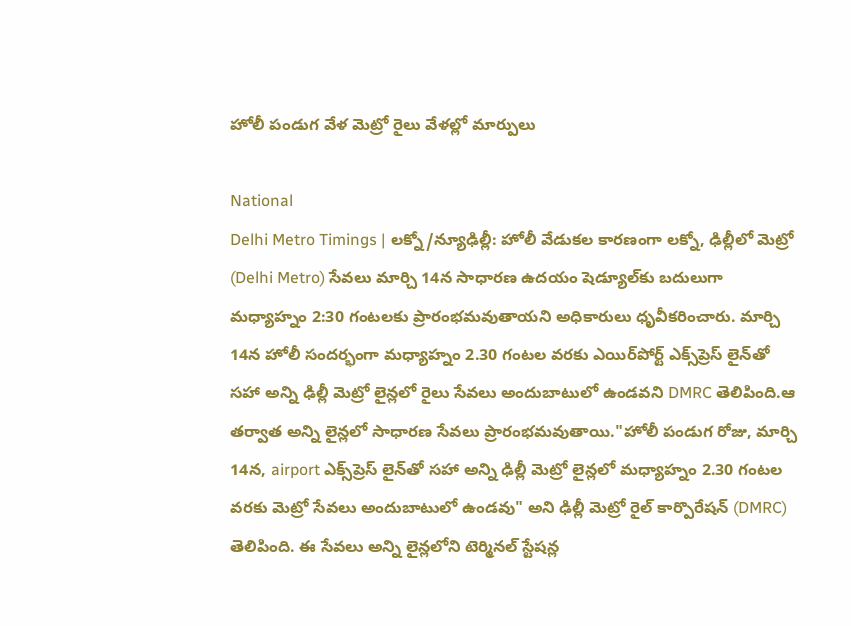హోలీ పండుగ వేళ మెట్రో రైలు వేళల్లో మార్పులు

National
Delhi Metro Timings | లక్నో/న్యూఢిల్లీ: హోలీ వేడుకల కారణంగా లక్నో, ఢిల్లీలో మెట్రో (Delhi Metro) సేవలు మార్చి 14న సాధారణ ఉదయం షెడ్యూల్‌కు బదులుగా మధ్యాహ్నం 2:30 గంటలకు ప్రారంభమవుతాయని అధికారులు ధృవీకరించారు. మార్చి 14న హోలీ సందర్భంగా మధ్యాహ్నం 2.30 గంటల వరకు ఎయిర్‌పోర్ట్ ఎక్స్‌ప్రెస్ లైన్‌తో సహా అన్ని ఢిల్లీ మెట్రో లైన్లలో రైలు సేవలు అందుబాటులో ఉండవని DMRC తెలిపింది.ఆ తర్వాత అన్ని లైన్లలో సాధారణ సేవలు ప్రారంభమవుతాయి."హోలీ పండుగ రోజు, మార్చి 14న, airport ఎక్స్‌ప్రెస్ లైన్‌తో సహా అన్ని ఢిల్లీ మెట్రో లైన్లలో మధ్యాహ్నం 2.30 గంటల వరకు మెట్రో సేవలు అందుబాటులో ఉండవు" అని ఢిల్లీ మెట్రో రైల్ కార్పొరేషన్ (DMRC) తెలిపింది. ఈ సేవలు అన్ని లైన్లలోని టెర్మినల్ స్టేషన్ల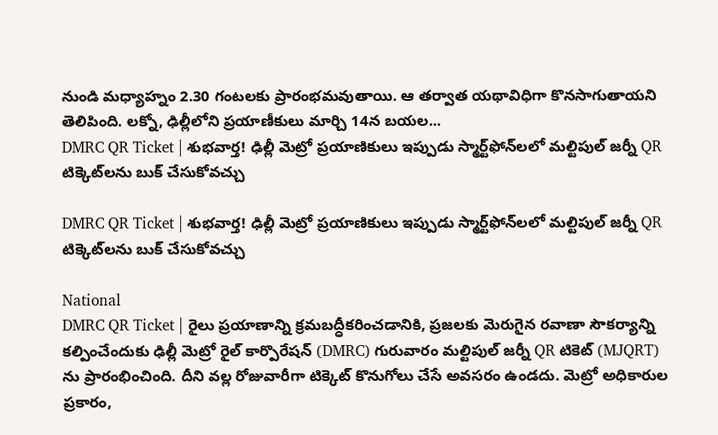నుండి మధ్యాహ్నం 2.30 గంటలకు ప్రారంభమవుతాయి. ఆ తర్వాత యథావిధిగా కొనసాగుతాయని తెలిపింది. లక్నో, ఢిల్లీలోని ప్రయాణీకులు మార్చి 14న బయల...
DMRC QR Ticket | శుభవార్త! ఢిల్లీ మెట్రో ప్రయాణికులు ఇప్పుడు స్మార్ట్‌ఫోన్‌లలో మ‌ల్టిపుల్ జ‌ర్నీ QR టిక్కెట్‌లను బుక్ చేసుకోవచ్చు

DMRC QR Ticket | శుభవార్త! ఢిల్లీ మెట్రో ప్రయాణికులు ఇప్పుడు స్మార్ట్‌ఫోన్‌లలో మ‌ల్టిపుల్ జ‌ర్నీ QR టిక్కెట్‌లను బుక్ చేసుకోవచ్చు

National
DMRC QR Ticket | రైలు ప్రయాణాన్ని క్రమబద్ధీకరించడానికి, ప్ర‌జ‌ల‌కు మెరుగైన ర‌వాణా సౌక‌ర్యాన్ని క‌ల్పించేందుకు ఢిల్లీ మెట్రో రైల్ కార్పొరేషన్ (DMRC) గురువారం మల్టిపుల్ జర్నీ QR టికెట్ (MJQRT) ను ప్రారంభించింది. దీని వ‌ల్ల‌ రోజువారీగా టిక్కెట్ కొనుగోలు చేసే అవ‌స‌రం ఉండదు. మెట్రో అధికారుల ప్రకారం,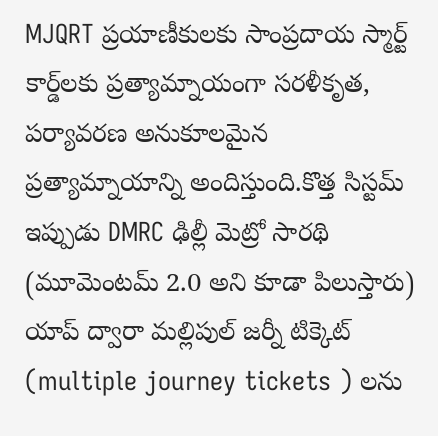MJQRT ప్రయాణీకులకు సాంప్రదాయ స్మార్ట్ కార్డ్‌లకు ప్రత్యామ్నాయంగా సరళీకృత, పర్యావరణ అనుకూలమైన ప్రత్యామ్నాయాన్ని అందిస్తుంది.కొత్త సిస్టమ్ ఇప్పుడు DMRC ఢిల్లీ మెట్రో సారథి (మూమెంటమ్ 2.0 అని కూడా పిలుస్తారు) యాప్ ద్వారా మ‌ల్లిపుల్‌ జ‌ర్నీ టిక్కెట్ (multiple journey tickets ) లను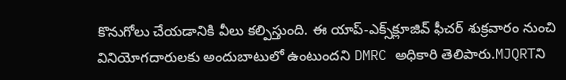కొనుగోలు చేయడానికి వీలు క‌ల్పిస్తుంది. ఈ యాప్-ఎక్స్‌క్లూజివ్ ఫీచర్ శుక్రవారం నుంచి వినియోగదారులకు అందుబాటులో ఉంటుందని DMRC అధికారి తెలిపారు.MJQRTని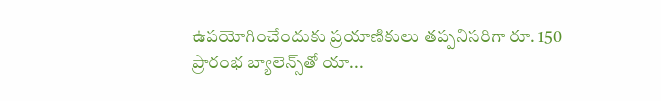ఉపయోగించేందుకు ప్రయాణికులు తప్పనిసరిగా రూ. 150 ప్రారంభ బ్యాలెన్స్‌తో యా...